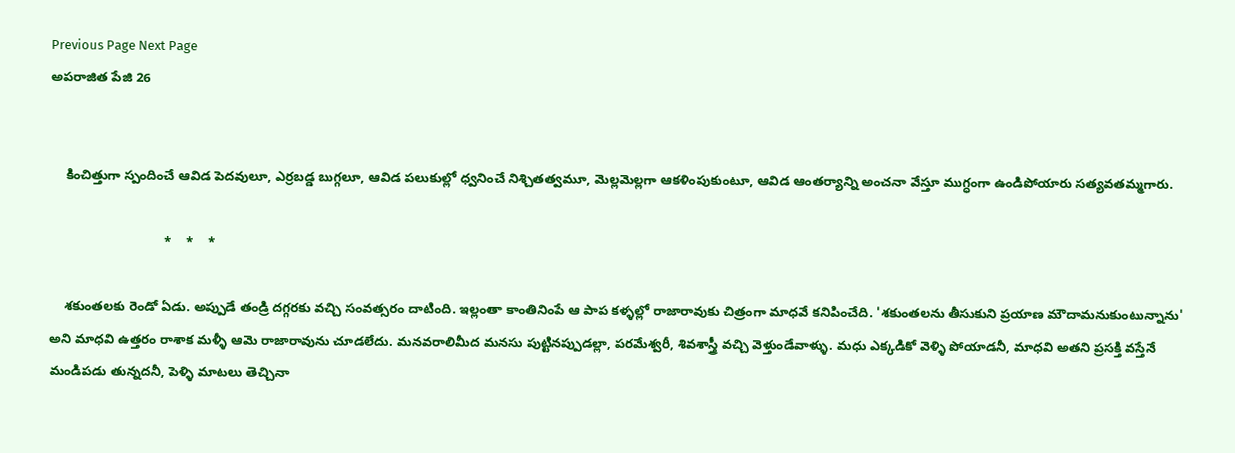Previous Page Next Page
అపరాజిత పేజి 26


    కించిత్తుగా స్పందించే ఆవిడ పెదవులూ, ఎర్రబడ్డ బుగ్గలూ, ఆవిడ పలుకుల్లో ధ్వనించే నిశ్చితత్వమూ, మెల్లమెల్లగా ఆకళింపుకుంటూ, ఆవిడ ఆంతర్యాన్ని అంచనా వేస్తూ ముగ్ధంగా ఉండిపోయారు సత్యవతమ్మగారు.

                               *    *    *

    శకుంతలకు రెండో ఏడు. అప్పుడే తండ్రి దగ్గరకు వచ్చి సంవత్సరం దాటింది. ఇల్లంతా కాంతినింపే ఆ పాప కళ్ళల్లో రాజారావుకు చిత్రంగా మాధవే కనిపించేది. 'శకుంతలను తీసుకుని ప్రయాణ మౌదామనుకుంటున్నాను' అని మాధవి ఉత్తరం రాశాక మళ్ళీ ఆమె రాజారావును చూడలేదు. మనవరాలిమీద మనసు పుట్టినప్పుడల్లా, పరమేశ్వరీ, శివశాస్త్రీ వచ్చి వెళ్తుండేవాళ్ళు. మధు ఎక్కడికో వెళ్ళి పోయాడనీ, మాధవి అతని ప్రసక్తి వస్తేనే మండిపడు తున్నదనీ, పెళ్ళి మాటలు తెచ్చినా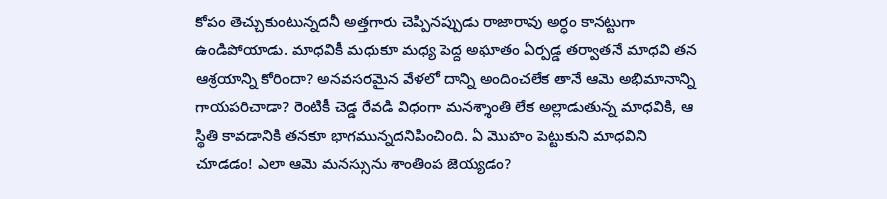కోపం తెచ్చుకుంటున్నదనీ అత్తగారు చెప్పినప్పుడు రాజారావు అర్ధం కానట్టుగా ఉండిపోయాడు. మాధవికీ మధుకూ మధ్య పెద్ద అఘాతం ఏర్పడ్డ తర్వాతనే మాధవి తన ఆశ్రయాన్ని కోరిందా? అనవసరమైన వేళలో దాన్ని అందించలేక తానే ఆమె అభిమానాన్ని గాయపరిచాడా? రెంటికీ చెడ్డ రేవడి విధంగా మనశ్శాంతి లేక అల్లాడుతున్న మాధవికి, ఆ స్థితి కావడానికి తనకూ భాగమున్నదనిపించింది. ఏ మొహం పెట్టుకుని మాధవిని చూడడం! ఎలా ఆమె మనస్సును శాంతింప జెయ్యడం?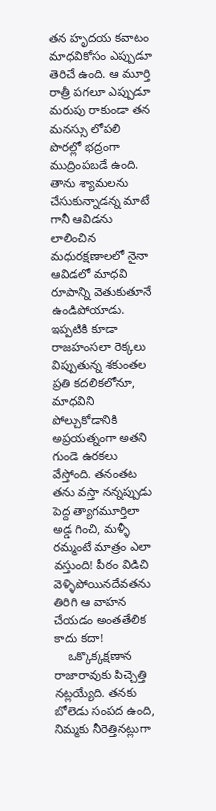తన హృదయ కవాటం మాధవికోసం ఎప్పుడూ తెరిచే ఉంది. ఆ మూర్తి రాత్రీ పగలూ ఎప్పుడూ మరుపు రాకుండా తన మనస్సు లోపలి పొరల్లో భద్రంగా ముద్రింపబడే ఉంది. తాను శ్యామలను చేసుకున్నాడన్న మాటే గానీ ఆవిడను లాలించిన మధురక్షణాలలో నైనా ఆవిడలో మాధవి రూపాన్ని వెతుకుతూనే ఉండిపోయాడు. ఇప్పటికి కూడా రాజహంసలా రెక్కలు విప్పుతున్న శకుంతల ప్రతి కదలికలోనూ, మాధవిని పోల్చుకోడానికి అప్రయత్నంగా అతని గుండె ఉరకలు వేస్తోంది. తనంతట తను వస్తా నన్నప్పుడు పెద్ద త్యాగమూర్తిలా అడ్డ గించి, మళ్ళీ రమ్మంటే మాత్రం ఎలా వస్తుంది! పీఠం విడిచి వెళ్ళిపోయినదేవతను తిరిగి ఆ వాహన చేయడం అంతతేలిక కాదు కదా!
    ఒక్కొక్కక్షణాన రాజారావుకు పిచ్చెత్తి నట్లయ్యేది. తనకు బోలెడు సంపద ఉంది, నిమ్మకు నీరెత్తినట్లుగా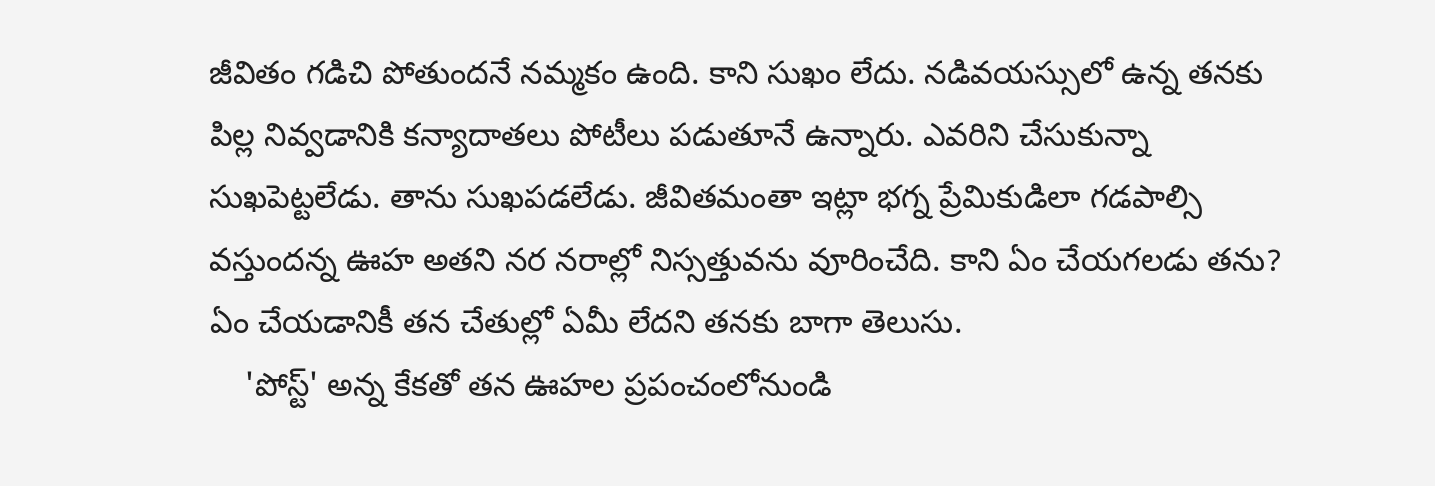జీవితం గడిచి పోతుందనే నమ్మకం ఉంది. కాని సుఖం లేదు. నడివయస్సులో ఉన్న తనకు పిల్ల నివ్వడానికి కన్యాదాతలు పోటీలు పడుతూనే ఉన్నారు. ఎవరిని చేసుకున్నా సుఖపెట్టలేడు. తాను సుఖపడలేడు. జీవితమంతా ఇట్లా భగ్న ప్రేమికుడిలా గడపాల్సి వస్తుందన్న ఊహ అతని నర నరాల్లో నిస్సత్తువను వూరించేది. కాని ఏం చేయగలడు తను? ఏం చేయడానికీ తన చేతుల్లో ఏమీ లేదని తనకు బాగా తెలుసు.
    'పోస్ట్' అన్న కేకతో తన ఊహల ప్రపంచంలోనుండి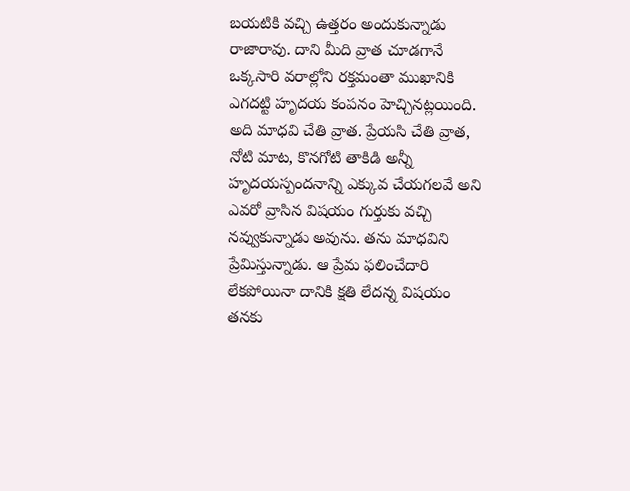బయటికి వచ్చి ఉత్తరం అందుకున్నాడు రాజారావు. దాని మీది వ్రాత చూడగానే ఒక్కసారి వరాల్లోని రక్తమంతా ముఖానికి ఎగదట్టి హృదయ కంపనం హెచ్చినట్లయింది. అది మాధవి చేతి వ్రాత. ప్రేయసి చేతి వ్రాత, నోటి మాట, కొనగోటి తాకిడి అన్నీ హృదయస్పందనాన్ని ఎక్కువ చేయగలవే అని ఎవరో వ్రాసిన విషయం గుర్తుకు వచ్చి నవ్వుకున్నాడు అవును. తను మాధవిని ప్రేమిస్తున్నాడు. ఆ ప్రేమ ఫలించేదారి లేకపోయినా దానికి క్షతి లేదన్న విషయం తనకు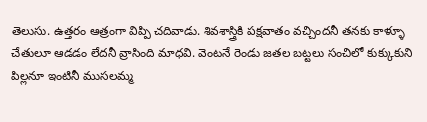తెలుసు. ఉత్తరం ఆత్రంగా విప్పి చదివాడు. శివశాస్త్రికి పక్షవాతం వచ్చిందనీ తనకు కాళ్ళూ చేతులూ ఆడడం లేదనీ వ్రాసింది మాధవి. వెంటనే రెండు జతల బట్టలు సంచిలో కుక్కుకుని పిల్లనూ ఇంటినీ ముసలమ్మ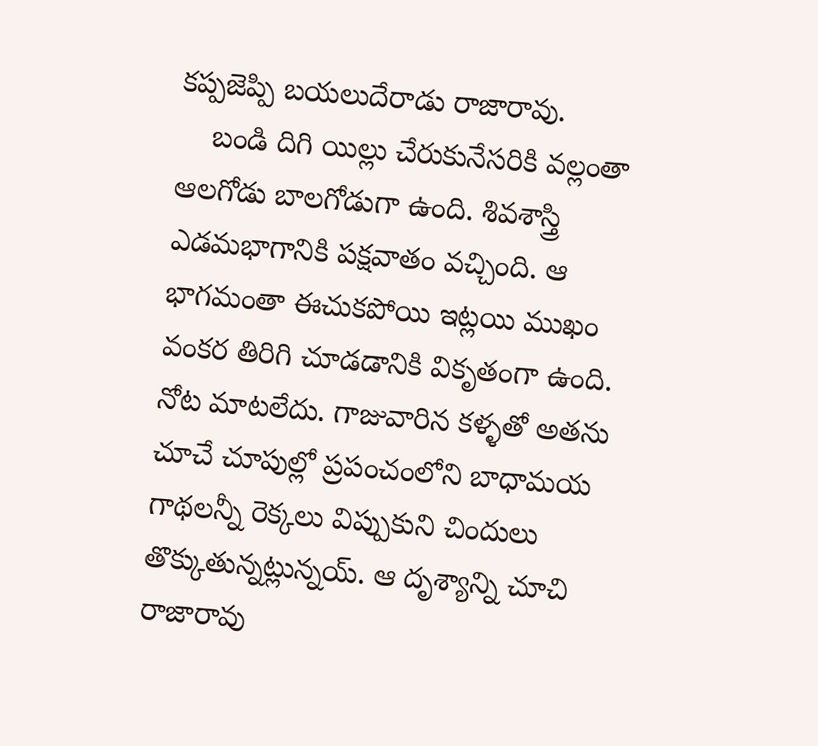కప్పజెప్పి బయలుదేరాడు రాజారావు.
    బండి దిగి యిల్లు చేరుకునేసరికి వల్లంతా ఆలగోడు బాలగోడుగా ఉంది. శివశాస్త్రి ఎడమభాగానికి పక్షవాతం వచ్చింది. ఆ భాగమంతా ఈచుకపోయి ఇట్లయి ముఖం వంకర తిరిగి చూడడానికి వికృతంగా ఉంది. నోట మాటలేదు. గాజువారిన కళ్ళతో అతను చూచే చూపుల్లో ప్రపంచంలోని బాధామయ గాథలన్నీ రెక్కలు విప్పుకుని చిందులు తొక్కుతున్నట్లున్నయ్. ఆ దృశ్యాన్ని చూచి రాజారావు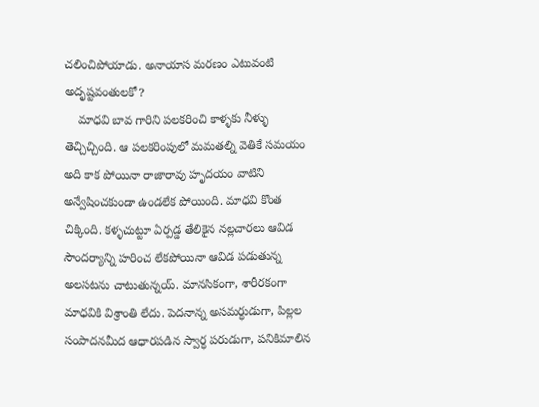చలించిపోయాడు. అనాయాస మరణం ఎటువంటి అదృష్టవంతులకో?
    మాధవి బావ గారిని పలకరించి కాళ్ళకు నీళ్ళు తెచ్చిచ్చింది. ఆ పలకరింపులో మమతల్ని వెతికే సమయం అది కాక పోయినా రాజారావు హృదయం వాటిని అన్వేషించకుండా ఉండలేక పోయింది. మాధవి కొంత చిక్కింది. కళ్ళచుట్టూ ఏర్పడ్డ తేలికైన నల్లచారలు ఆవిడ సౌందర్యాన్ని హరించ లేకపోయినా ఆవిడ పడుతున్న అలసటను చాటుతున్నయ్. మానసికంగా, శారీరకంగా మాధవికి విశ్రాంతి లేదు. పెదనాన్న అసమర్ధుడుగా, పిల్లల సంపాదనమీద ఆధారపడిన స్వార్ధ పరుడుగా, పనికిమాలిన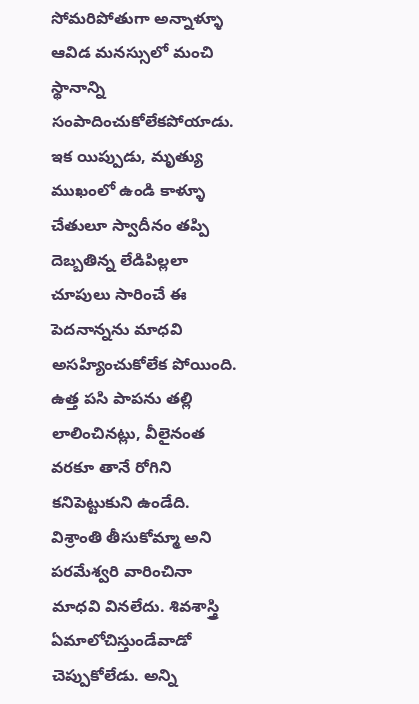సోమరిపోతుగా అన్నాళ్ళూ ఆవిడ మనస్సులో మంచి స్థానాన్ని  సంపాదించుకోలేకపోయాడు. ఇక యిప్పుడు, మృత్యు ముఖంలో ఉండి కాళ్ళూ చేతులూ స్వాదీనం తప్పి దెబ్బతిన్న లేడిపిల్లలా చూపులు సారించే ఈ పెదనాన్నను మాధవి అసహ్యించుకోలేక పోయింది. ఉత్త పసి పాపను తల్లి లాలించినట్లు, వీలైనంత వరకూ తానే రోగిని కనిపెట్టుకుని ఉండేది. విశ్రాంతి తీసుకోమ్మా అని పరమేశ్వరి వారించినా మాధవి వినలేదు. శివశాస్త్రి ఏమాలోచిస్తుండేవాడో చెప్పుకోలేడు. అన్ని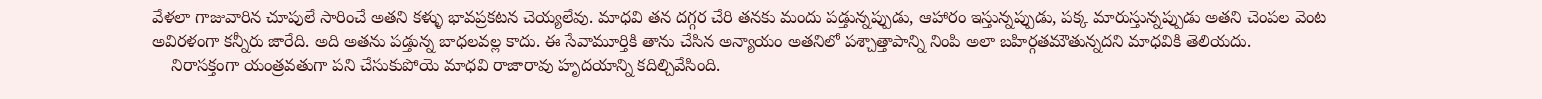వేళలా గాజువారిన చూపులే సారించే అతని కళ్ళు భావప్రకటన చెయ్యలేవు. మాధవి తన దగ్గర చేరి తనకు మందు పడ్తున్నప్పుడు, ఆహారం ఇస్తున్నప్పుడు, పక్క మారుస్తున్నప్పుడు అతని చెంపల వెంట అవిరళంగా కన్నీరు జారేది. అది అతను పడ్తున్న బాధలవల్ల కాదు. ఈ సేవామూర్తికి తాను చేసిన అన్యాయం అతనిలో పశ్చాత్తాపాన్ని నింపి అలా బహిర్గతమౌతున్నదని మాధవికి తెలియదు.
    నిరాసక్తంగా యంత్రవతుగా పని చేసుకుపోయె మాధవి రాజారావు హృదయాన్ని కదిల్చివేసింది.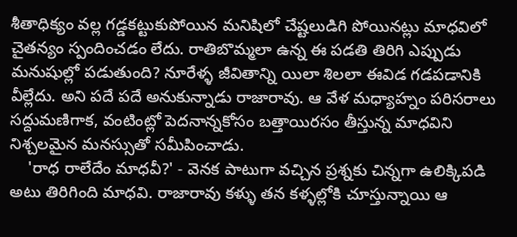శీతాధిక్యం వల్ల గడ్డకట్టుకుపోయిన మనిషిలో చేష్టలుడిగి పోయినట్లు మాధవిలో చైతన్యం స్పందించడం లేదు. రాతిబొమ్మలా ఉన్న ఈ పడతి తిరిగి ఎప్పుడు మనుషుల్లో పడుతుంది? నూరేళ్ళ జీవితాన్ని యిలా శిలలా ఈవిడ గడపడానికి వీల్లేదు. అని పదే పదే అనుకున్నాడు రాజారావు. ఆ వేళ మధ్యాహ్నం పరిసరాలు సద్దుమణిగాక, వంటింట్లో పెదనాన్నకోసం బత్తాయిరసం తీస్తున్న మాధవిని నిశ్చలమైన మనస్సుతో సమీపించాడు.
    'రాధ రాలేదేం మాధవీ?' - వెనక పాటుగా వచ్చిన ప్రశ్నకు చిన్నగా ఉలిక్కిపడి అటు తిరిగింది మాధవి. రాజారావు కళ్ళు తన కళ్ళల్లోకి చూస్తున్నాయి ఆ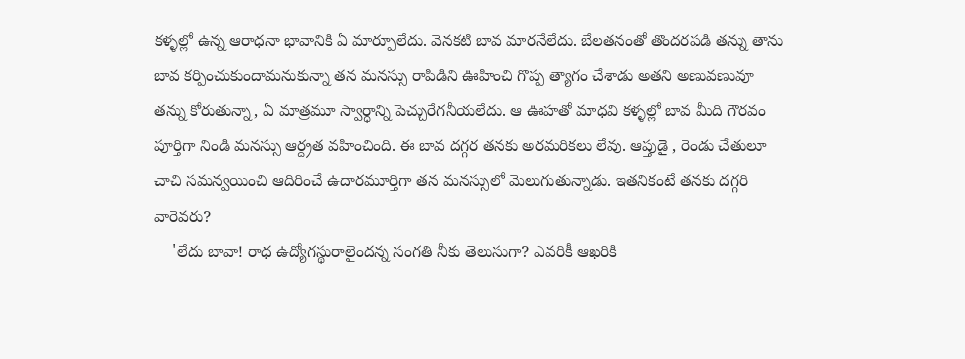కళ్ళల్లో ఉన్న ఆరాధనా భావానికి ఏ మార్పూలేదు. వెనకటి బావ మారనేలేదు. బేలతనంతో తొందరపడి తన్ను తాను బావ కర్పించుకుందామనుకున్నా తన మనస్సు రాపిడిని ఊహించి గొప్ప త్యాగం చేశాడు అతని అణువణువూ తన్ను కోరుతున్నా, ఏ మాత్రమూ స్వార్ధాన్ని పెచ్చురేగనీయలేదు. ఆ ఊహతో మాధవి కళ్ళల్లో బావ మీది గౌరవం పూర్తిగా నిండి మనస్సు ఆర్ద్రత వహించింది. ఈ బావ దగ్గర తనకు అరమరికలు లేవు. ఆప్తుడై , రెండు చేతులూ చాచి సమన్వయించి ఆదిరించే ఉదారమూర్తిగా తన మనస్సులో మెలుగుతున్నాడు. ఇతనికంటే తనకు దగ్గరి వారెవరు?
    'లేదు బావా! రాధ ఉద్యోగస్థురాలైందన్న సంగతి నీకు తెలుసుగా? ఎవరికీ ఆఖరికి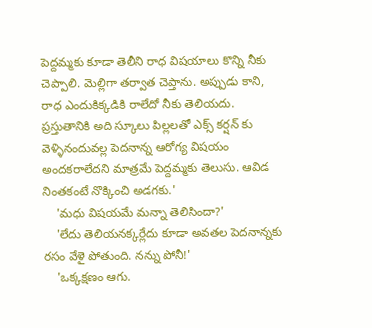పెద్దమ్మకు కూడా తెలీని రాధ విషయాలు కొన్ని నీకు చెప్పాలి. మెల్లిగా తర్వాత చెప్తాను. అప్పుడు కాని, రాధ ఎందుకిక్కడికి రాలేదో నీకు తెలియదు. ప్రస్తుతానికి అది స్కూలు పిల్లలతో ఎక్స్ కర్షన్ కు వెళ్ళినందువల్ల పెదనాన్న ఆరోగ్య విషయం అందకరాలేదని మాత్రమే పెద్దమ్మకు తెలుసు. ఆవిడ నింతకంటే నొక్కించి అడగకు.'
    'మధు విషయమే మన్నా తెలిసిందా?'
    'లేదు తెలియనక్కర్లేదు కూడా అవతల పెదనాన్నకు రసం వేళై పోతుంది. నన్ను పోనీ!'
    'ఒక్కక్షణం ఆగు.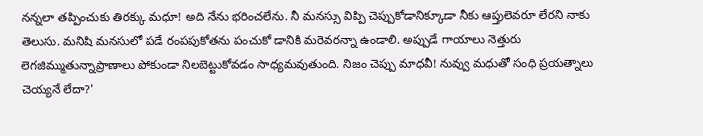నన్నలా తప్పించుకు తిరక్కు మధూ! అది నేను భరించలేను. నీ మనస్సు విప్పి చెప్పుకోడానిక్కూడా నీకు ఆప్తులెవరూ లేరని నాకు తెలుసు. మనిషి మనసులో పడే రంపపుకోతను పంచుకో డానికి మరెవరన్నా ఉండాలి. అప్పుడే గాయాలు నెత్తురు లెగజిమ్ముతున్నాప్రాణాలు పోకుండా నిలబెట్టుకోవడం సాధ్యమవుతుంది. నిజం చెప్పు మాధవీ! నువ్వు మధుతో సంధి ప్రయత్నాలు చెయ్యనే లేదా?'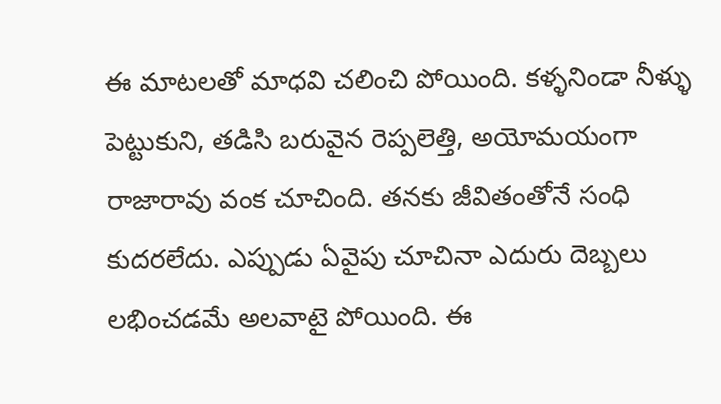ఈ మాటలతో మాధవి చలించి పోయింది. కళ్ళనిండా నీళ్ళు పెట్టుకుని, తడిసి బరువైన రెప్పలెత్తి, అయోమయంగా రాజారావు వంక చూచింది. తనకు జీవితంతోనే సంధి కుదరలేదు. ఎప్పుడు ఏవైపు చూచినా ఎదురు దెబ్బలు లభించడమే అలవాటై పోయింది. ఈ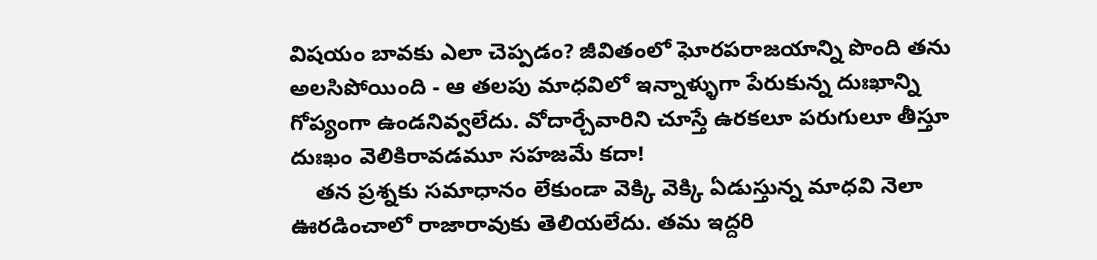విషయం బావకు ఎలా చెప్పడం? జీవితంలో ఘోరపరాజయాన్ని పొంది తను అలసిపోయింది - ఆ తలపు మాధవిలో ఇన్నాళ్ళుగా పేరుకున్న దుఃఖాన్ని గోప్యంగా ఉండనివ్వలేదు. వోదార్చేవారిని చూస్తే ఉరకలూ పరుగులూ తీస్తూ దుఃఖం వెలికిరావడమూ సహజమే కదా!
    తన ప్రశ్నకు సమాధానం లేకుండా వెక్కి వెక్కి ఏడుస్తున్న మాధవి నెలా ఊరడించాలో రాజారావుకు తెలియలేదు. తమ ఇద్దరి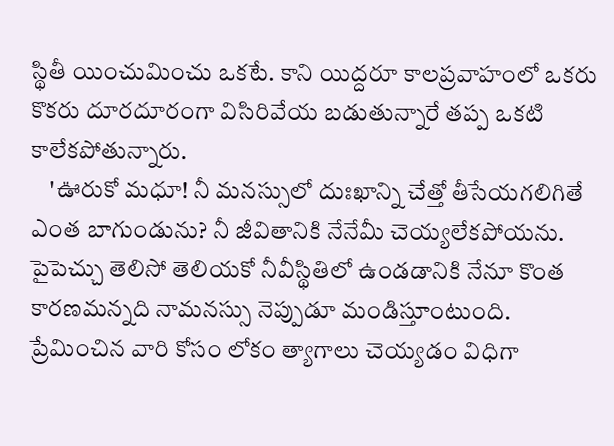స్థితీ యించుమించు ఒకటే. కాని యిద్దరూ కాలప్రవాహంలో ఒకరు కొకరు దూరదూరంగా విసిరివేయ బడుతున్నారే తప్ప ఒకటి కాలేకపోతున్నారు.
    'ఊరుకో మధూ! నీ మనస్సులో దుఃఖాన్ని చేత్తో తీసేయగలిగితే ఎంత బాగుండును? నీ జీవితానికి నేనేమీ చెయ్యలేకపోయను. పైపెచ్చు తెలిసో తెలియకో నీవీస్థితిలో ఉండడానికి నేనూ కొంత కారణమన్నది నామనస్సు నెప్పుడూ మండిస్తూంటుంది. ప్రేమించిన వారి కోసం లోకం త్యాగాలు చెయ్యడం విధిగా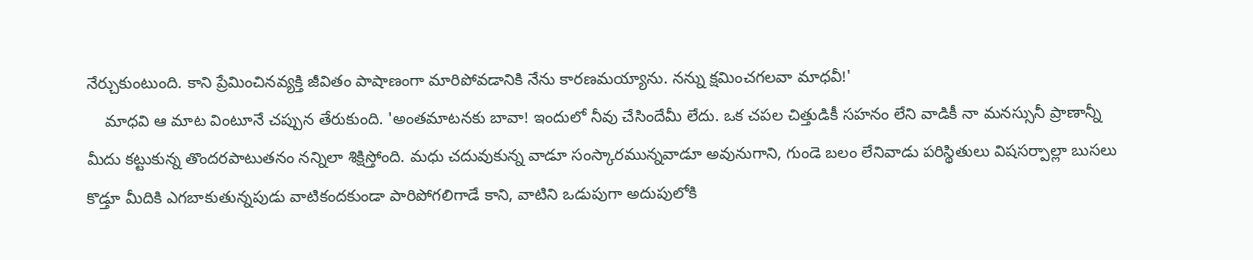నేర్చుకుంటుంది. కాని ప్రేమించినవ్యక్తి జీవితం పాషాణంగా మారిపోవడానికి నేను కారణమయ్యాను. నన్ను క్షమించగలవా మాధవీ!'
    మాధవి ఆ మాట వింటూనే చప్పున తేరుకుంది. 'అంతమాటనకు బావా! ఇందులో నీవు చేసిందేమీ లేదు. ఒక చపల చిత్తుడికీ సహనం లేని వాడికీ నా మనస్సునీ ప్రాణాన్నీ మీదు కట్టుకున్న తొందరపాటుతనం నన్నిలా శిక్షిస్తోంది. మధు చదువుకున్న వాడూ సంస్కారమున్నవాడూ అవునుగాని, గుండె బలం లేనివాడు పరిస్థితులు విషసర్పాల్లా బుసలు కొడ్తూ మీదికి ఎగబాకుతున్నపుడు వాటికందకుండా పారిపోగలిగాడే కాని, వాటిని ఒడుపుగా అదుపులోకి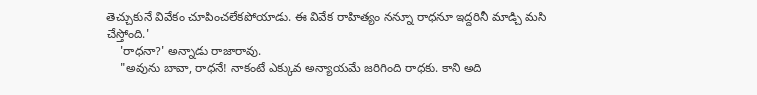తెచ్చుకునే వివేకం చూపించలేకపోయాడు. ఈ వివేక రాహిత్యం నన్నూ రాధనూ ఇద్దరినీ మాడ్చి మసి చేస్తోంది.'
    'రాధనా?' అన్నాడు రాజారావు.
    "అవును బావా, రాధనే! నాకంటే ఎక్కువ అన్యాయమే జరిగింది రాధకు. కాని అది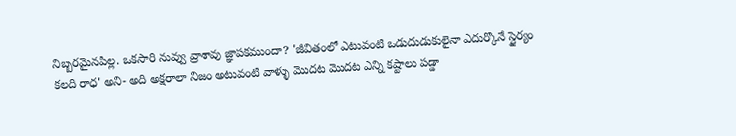నిబ్బరమైనపిల్ల. ఒకసారి నువ్వు వ్రాశావు జ్ఞాపకముందా? 'జీవితంలో ఎటువంటి ఒడుదుడుకులైనా ఎదుర్కొనే స్థైర్యం కలది రాధ' అని- అది అక్షరాలా నిజం అటువంటి వాళ్ళు మొదట మొదట ఎన్ని కష్టాలు పడ్డా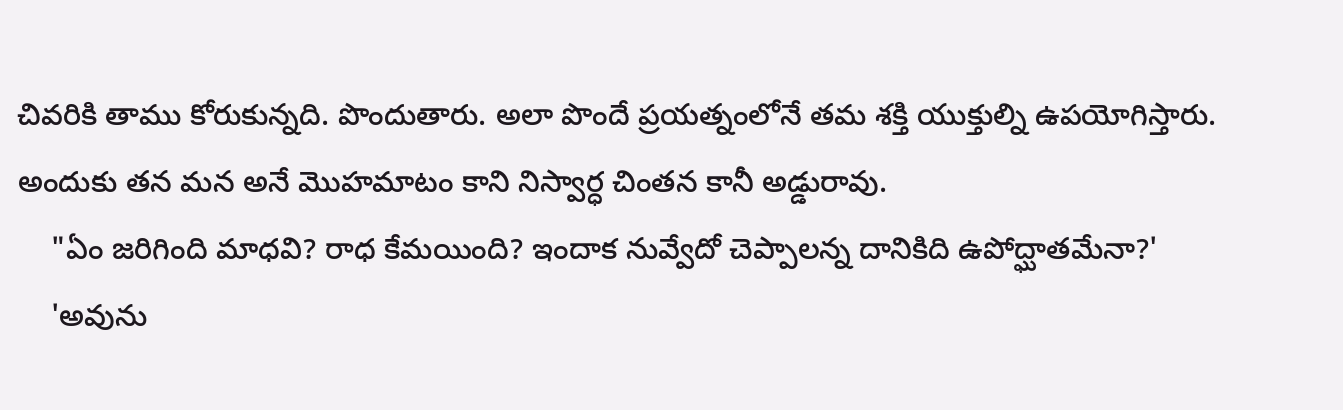చివరికి తాము కోరుకున్నది. పొందుతారు. అలా పొందే ప్రయత్నంలోనే తమ శక్తి యుక్తుల్ని ఉపయోగిస్తారు. అందుకు తన మన అనే మొహమాటం కాని నిస్వార్ధ చింతన కానీ అడ్డురావు.
    "ఏం జరిగింది మాధవి? రాధ కేమయింది? ఇందాక నువ్వేదో చెప్పాలన్న దానికిది ఉపోద్ఘాతమేనా?'
    'అవును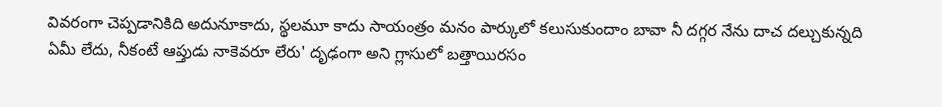వివరంగా చెప్పడానికిది అదునూకాదు, స్థలమూ కాదు సాయంత్రం మనం పార్కులో కలుసుకుందాం బావా నీ దగ్గర నేను దాచ దల్చుకున్నది ఏమీ లేదు, నీకంటే ఆప్తుడు నాకెవరూ లేరు' దృఢంగా అని గ్లాసులో బత్తాయిరసం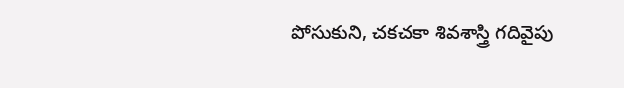పోసుకుని, చకచకా శివశాస్త్రి గదివైపు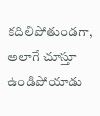కదిలిపోతుండగా, అలాగే చూస్తూ ఉండిపోయాడు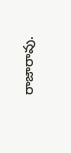రాజారావు.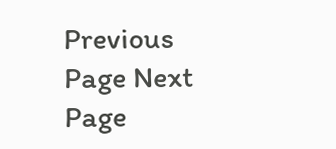Previous Page Next Page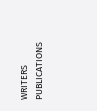WRITERS
PUBLICATIONS